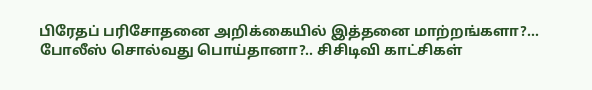பிரேதப் பரிசோதனை அறிக்கையில் இத்தனை மாற்றங்களா?… போலீஸ் சொல்வது பொய்தானா?.. சிசிடிவி காட்சிகள்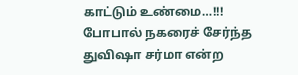காட்டும் உண்மை…!!!
போபால் நகரைச் சேர்ந்த துவிஷா சர்மா என்ற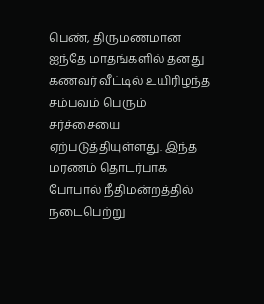பெண், திருமணமான ஐந்தே மாதங்களில் தனது கணவர் வீட்டில் உயிரிழந்த சம்பவம் பெரும் சர்ச்சையை ஏற்படுத்தியுள்ளது. இந்த மரணம் தொடர்பாக போபால் நீதிமன்றத்தில் நடைபெற்று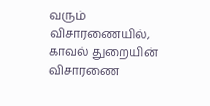வரும் விசாரணையில், காவல் துறையின் விசாரணை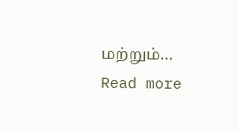மற்றும்…
Read more